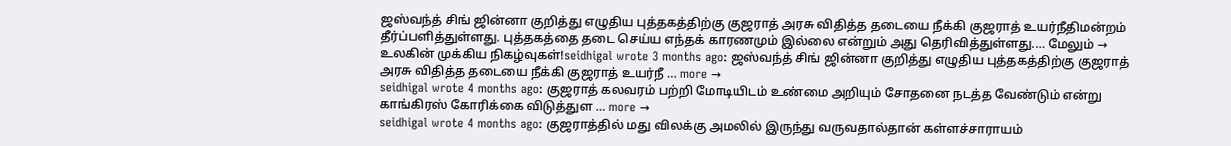ஜஸ்வந்த் சிங் ஜின்னா குறித்து எழுதிய புத்தகத்திற்கு குஜராத் அரசு விதித்த தடையை நீக்கி குஜராத் உயர்நீதிமன்றம் தீர்ப்பளித்துள்ளது. புத்தகத்தை தடை செய்ய எந்தக் காரணமும் இல்லை என்றும் அது தெரிவித்துள்ளது.… மேலும் →
உலகின் முக்கிய நிகழ்வுகள்!seidhigal wrote 3 months ago: ஜஸ்வந்த் சிங் ஜின்னா குறித்து எழுதிய புத்தகத்திற்கு குஜராத் அரசு விதித்த தடையை நீக்கி குஜராத் உயர்நீ … more →
seidhigal wrote 4 months ago: குஜராத் கலவரம் பற்றி மோடியிடம் உண்மை அறியும் சோதனை நடத்த வேண்டும் என்று காங்கிரஸ் கோரிக்கை விடுத்துள … more →
seidhigal wrote 4 months ago: குஜராத்தில் மது விலக்கு அமலில் இருந்து வருவதால்தான் கள்ளச்சாராயம்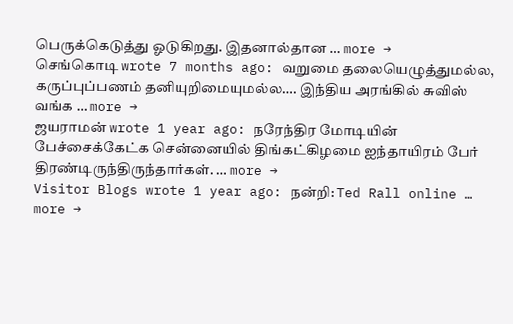பெருக்கெடுத்து ஓடுகிறது. இதனால்தான … more →
செங்கொடி wrote 7 months ago: வறுமை தலையெழுத்துமல்ல, கருப்புப்பணம் தனியுறிமையுமல்ல…. இந்திய அரங்கில் சுவிஸ் வங்க … more →
ஜயராமன் wrote 1 year ago: நரேந்திர மோடியின் பேச்சைக்கேட்க சென்னையில் திங்கட்கிழமை ஐந்தாயிரம் பேர் திரண்டிருந்திருந்தார்கள். … more →
Visitor Blogs wrote 1 year ago: நன்றி: Ted Rall online … more →